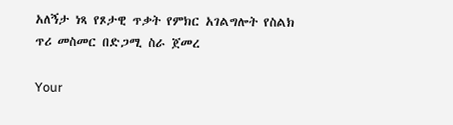አለኝታ ነጻ የጾታዊ ጥቃት የምክር አገልግሎት የስልክ ጥሪ መስመር በድጋሚ ስራ ጀመረ

Your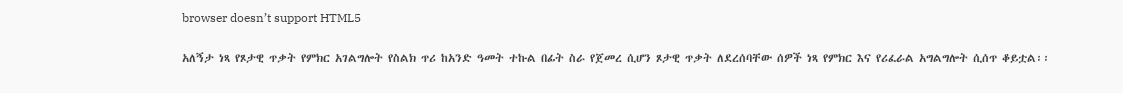browser doesn’t support HTML5

አለኝታ ነጻ የጾታዊ ጥቃት የምክር አገልግሎት የስልክ ጥሪ ከአንድ ዓመት ተኩል በፊት ስራ የጀመረ ሲሆን ጾታዊ ጥቃት ለደረሰባቸው ሰዎች ነጻ የምክር እና የሪፈራል አግልግሎት ሲሰጥ ቆይቷል፡፡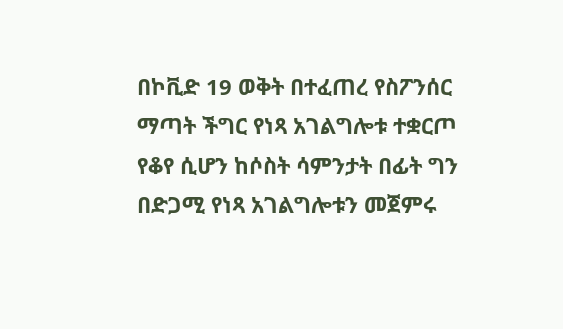በኮቪድ 19 ወቅት በተፈጠረ የስፖንሰር ማጣት ችግር የነጻ አገልግሎቱ ተቋርጦ የቆየ ሲሆን ከሶስት ሳምንታት በፊት ግን በድጋሚ የነጻ አገልግሎቱን መጀምሩ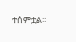ተሰምቷል፡፡